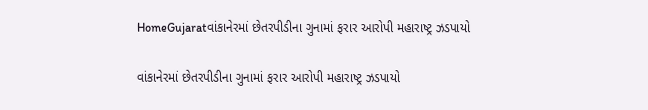HomeGujaratવાંકાનેરમાં છેતરપીડીના ગુનામાં ફરાર આરોપી મહારાષ્ટ્ર ઝડપાયો

વાંકાનેરમાં છેતરપીડીના ગુનામાં ફરાર આરોપી મહારાષ્ટ્ર ઝડપાયો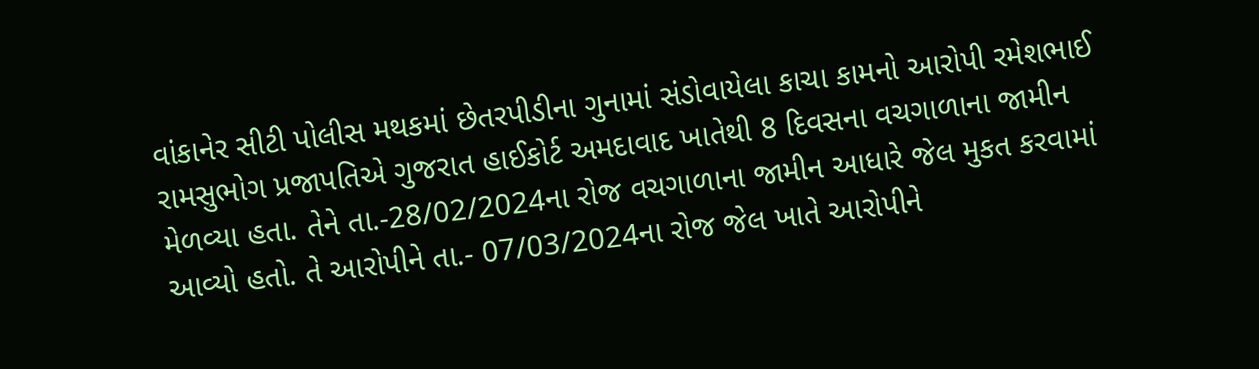વાંકાનેર સીટી પોલીસ મથકમાં છેતરપીડીના ગુનામાં સંડોવાયેલા કાચા કામનો આરોપી રમેશભાઈ રામસુભોગ પ્રજાપતિએ ગુજરાત હાઈકોર્ટ અમદાવાદ ખાતેથી 8 દિવસના વચગાળાના જામીન મેળવ્યા હતા. તેને તા.-28/02/2024ના રોજ વચગાળાના જામીન આધારે જેલ મુકત કરવામાં આવ્યો હતો. તે આરોપીને તા.- 07/03/2024ના રોજ જેલ ખાતે આરોપીને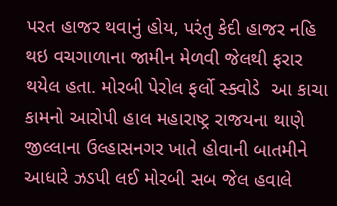પરત હાજર થવાનું હોય, પરંતુ કેદી હાજર નહિ થઇ વચગાળાના જામીન મેળવી જેલથી ફરાર થયેલ હતા. મોરબી પેરોલ ફર્લો સ્ક્વોડે  આ કાચા કામનો આરોપી હાલ મહારાષ્ટ્ર રાજયના થાણે જીલ્લાના ઉલ્હાસનગર ખાતે હોવાની બાતમીને આધારે ઝડપી લઈ મોરબી સબ જેલ હવાલે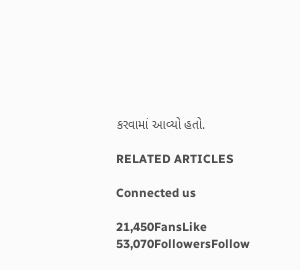કરવામાં આવ્યો હતો.

RELATED ARTICLES

Connected us

21,450FansLike
53,070FollowersFollow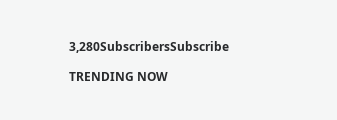3,280SubscribersSubscribe

TRENDING NOW